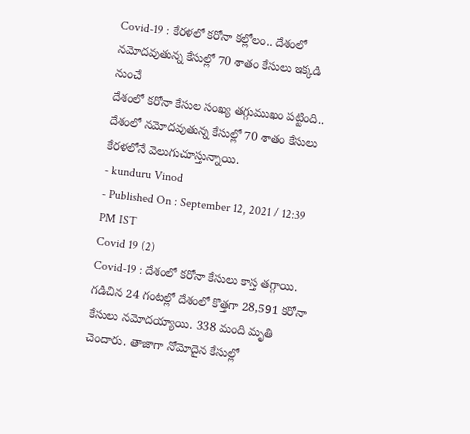Covid-19 : కేరళలో కరోనా కల్లోలం.. దేశంలో నమోదవుతున్న కేసుల్లో 70 శాతం కేసులు ఇక్కడి నుంచే
దేశంలో కరోనా కేసుల సంఖ్య తగ్గుముఖం పట్టింది.. దేశంలో నమోదవుతున్న కేసుల్లో 70 శాతం కేసులు కేరళలోనే వెలుగుచూస్తున్నాయి.
- kunduru Vinod
- Published On : September 12, 2021 / 12:39 PM IST
Covid 19 (2)
Covid-19 : దేశంలో కరోనా కేసులు కాస్త తగ్గాయి. గడిచిన 24 గంటల్లో దేశంలో కొత్తగా 28,591 కరోనా కేసులు నమోదయ్యాయి. 338 మంది మృతి చెందారు. తాజాగా నోమోదైన కేసుల్లో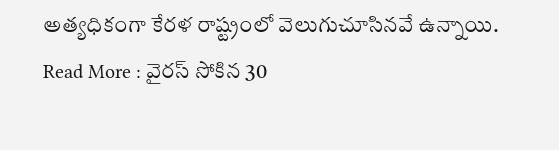అత్యధికంగా కేరళ రాష్ట్రంలో వెలుగుచూసినవే ఉన్నాయి.
Read More : వైరస్ సోకిన 30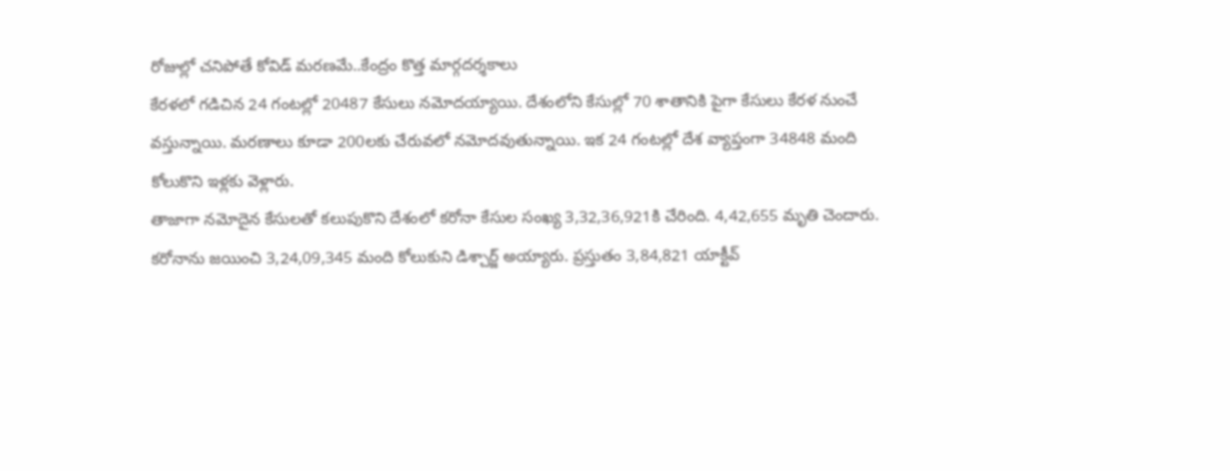రోజుల్లో చనిపోతే కోవిడ్ మరణమే..కేంద్రం కొత్త మార్గదర్శకాలు
కేరళలో గడిచిన 24 గంటల్లో 20487 కేసులు నమోదయ్యాయి. దేశంలోని కేసుల్లో 70 శాతానికి పైగా కేసులు కేరళ నుంచే వస్తున్నాయి. మరణాలు కూడా 200లకు చేరువలో నమోదవుతున్నాయి. ఇక 24 గంటల్లో దేశ వ్యాప్తంగా 34848 మంది కోలుకొని ఇళ్లకు వెళ్లారు.
తాజాగా నమోదైన కేసులతో కలుపుకొని దేశంలో కరోనా కేసుల సంఖ్య 3,32,36,921కి చేరింది. 4,42,655 మృతి చెందారు. కరోనాను జయించి 3,24,09,345 మంది కోలుకుని డిశ్చార్జ్ అయ్యారు. ప్రస్తుతం 3,84,821 యాక్టీవ్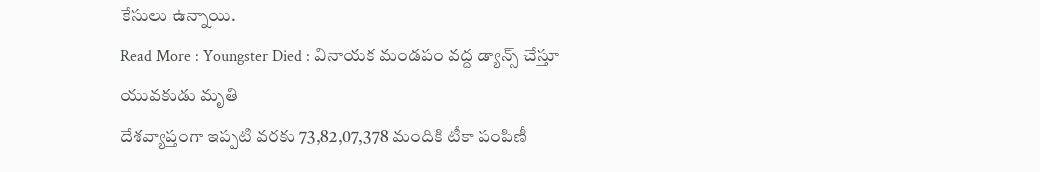కేసులు ఉన్నాయి.
Read More : Youngster Died : వినాయక మండపం వద్ద డ్యాన్స్ చేస్తూ యువకుడు మృతి
దేశవ్యాప్తంగా ఇప్పటి వరకు 73,82,07,378 మందికి టీకా పంపిణీ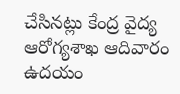చేసినట్లు కేంద్ర వైద్య ఆరోగ్యశాఖ ఆదివారం ఉదయం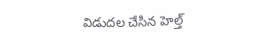విడుదల చేసిన హెల్త్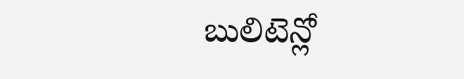బులిటెన్లో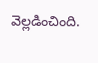వెల్లడించింది.